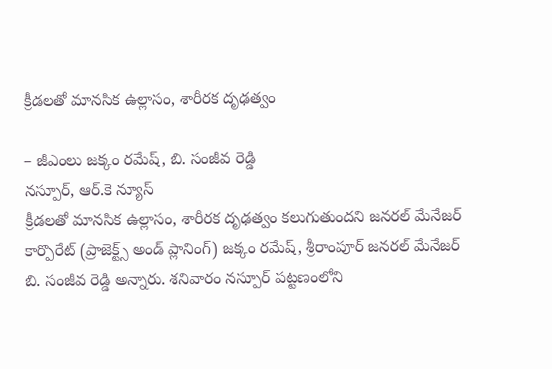క్రీడలతో మానసిక ఉల్లాసం, శారీరక దృఢత్వం

– జీఎంలు జక్కం రమేష్, బి. సంజీవ రెడ్డి
నస్పూర్, ఆర్.కె న్యూస్
క్రీడలతో మానసిక ఉల్లాసం, శారీరక దృఢత్వం కలుగుతుందని జనరల్ మేనేజర్ కార్పొరేట్ (ప్రాజెక్ట్స్ అండ్ ప్లానింగ్) జక్కం రమేష్, శ్రీరాంపూర్ జనరల్ మేనేజర్ బి. సంజీవ రెడ్డి అన్నారు. శనివారం నస్పూర్ పట్టణంలోని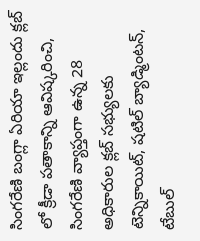సింగరేణి బంగ్లా ఏరియా ఇల్లందు క్లబ్ లో క్రీడా పతాకాన్ని ఆవిష్కరించి, సింగరేణి వ్యాప్తంగా ఉన్న 28 అధికారుల క్లబ్ సభ్యులకు టెన్నికాయిట్, షటిల్ బ్యాడ్మింటన్, టేబుల్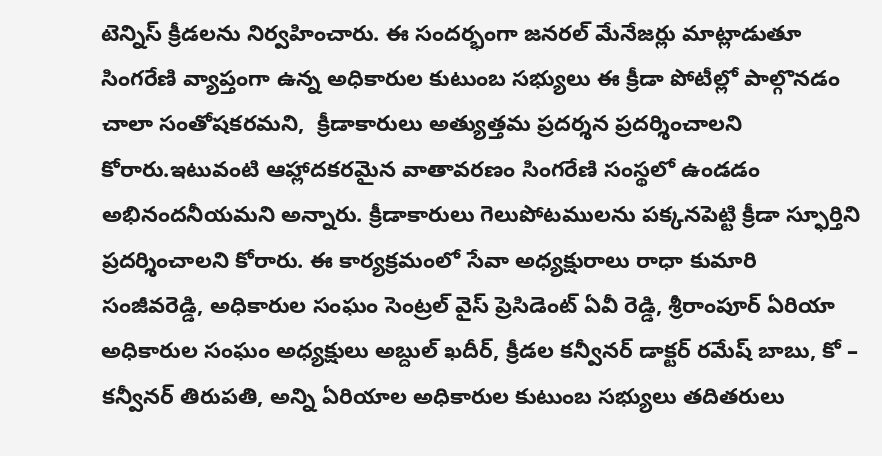టెన్నిస్ క్రీడలను నిర్వహించారు. ఈ సందర్భంగా జనరల్ మేనేజర్లు మాట్లాడుతూ సింగరేణి వ్యాప్తంగా ఉన్న అధికారుల కుటుంబ సభ్యులు ఈ క్రీడా పోటీల్లో పాల్గొనడం చాలా సంతోషకరమని,  క్రీడాకారులు అత్యుత్తమ ప్రదర్శన ప్రదర్శించాలని కోరారు.ఇటువంటి ఆహ్లాదకరమైన వాతావరణం సింగరేణి సంస్థలో ఉండడం అభినందనీయమని అన్నారు. క్రీడాకారులు గెలుపోటములను పక్కనపెట్టి క్రీడా స్ఫూర్తిని ప్రదర్శించాలని కోరారు. ఈ కార్యక్రమంలో సేవా అధ్యక్షురాలు రాధా కుమారి సంజీవరెడ్డి, అధికారుల సంఘం సెంట్రల్ వైస్ ప్రెసిడెంట్ ఏవీ రెడ్డి, శ్రీరాంపూర్ ఏరియా అధికారుల సంఘం అధ్యక్షులు అబ్దుల్ ఖదీర్, క్రీడల కన్వీనర్ డాక్టర్ రమేష్ బాబు, కో – కన్వీనర్ తిరుపతి, అన్ని ఏరియాల అధికారుల కుటుంబ సభ్యులు తదితరులు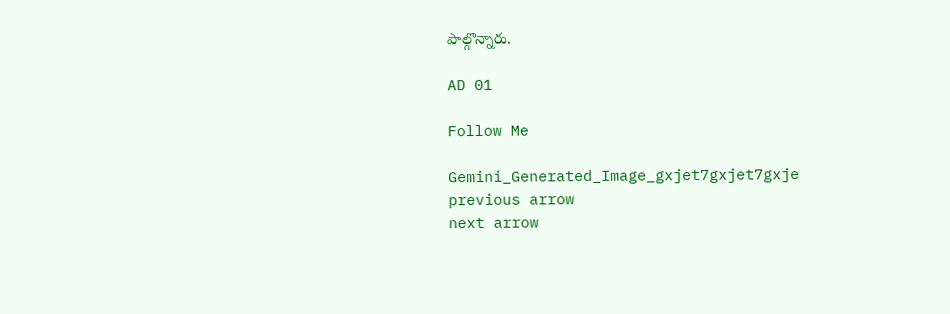పాల్గొన్నారు.

AD 01

Follow Me

Gemini_Generated_Image_gxjet7gxjet7gxje
previous arrow
next arrow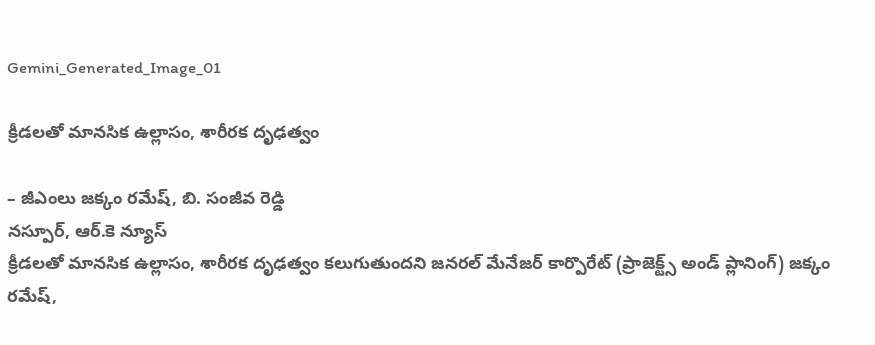Gemini_Generated_Image_01

క్రీడలతో మానసిక ఉల్లాసం, శారీరక దృఢత్వం

– జీఎంలు జక్కం రమేష్, బి. సంజీవ రెడ్డి
నస్పూర్, ఆర్.కె న్యూస్
క్రీడలతో మానసిక ఉల్లాసం, శారీరక దృఢత్వం కలుగుతుందని జనరల్ మేనేజర్ కార్పొరేట్ (ప్రాజెక్ట్స్ అండ్ ప్లానింగ్) జక్కం రమేష్,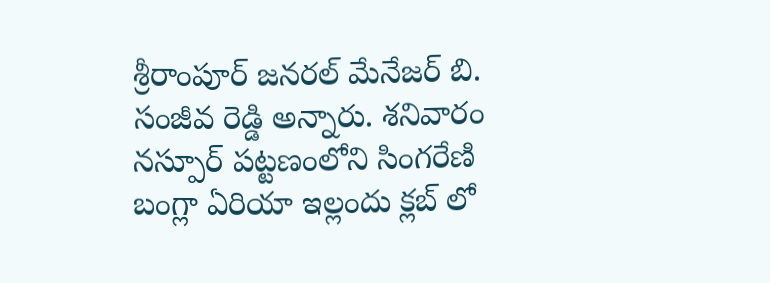శ్రీరాంపూర్ జనరల్ మేనేజర్ బి. సంజీవ రెడ్డి అన్నారు. శనివారం నస్పూర్ పట్టణంలోని సింగరేణి బంగ్లా ఏరియా ఇల్లందు క్లబ్ లో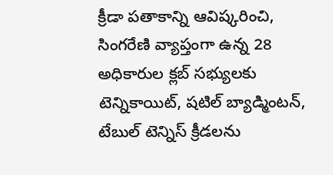క్రీడా పతాకాన్ని ఆవిష్కరించి, సింగరేణి వ్యాప్తంగా ఉన్న 28 అధికారుల క్లబ్ సభ్యులకు టెన్నికాయిట్, షటిల్ బ్యాడ్మింటన్, టేబుల్ టెన్నిస్ క్రీడలను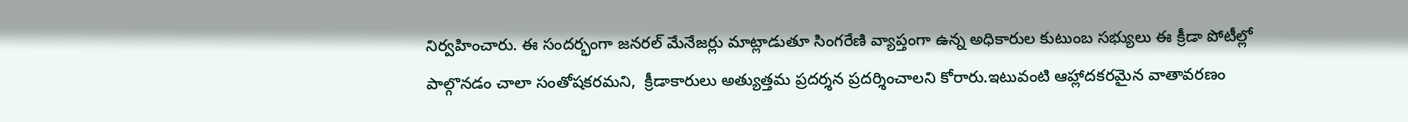నిర్వహించారు. ఈ సందర్భంగా జనరల్ మేనేజర్లు మాట్లాడుతూ సింగరేణి వ్యాప్తంగా ఉన్న అధికారుల కుటుంబ సభ్యులు ఈ క్రీడా పోటీల్లో పాల్గొనడం చాలా సంతోషకరమని,  క్రీడాకారులు అత్యుత్తమ ప్రదర్శన ప్రదర్శించాలని కోరారు.ఇటువంటి ఆహ్లాదకరమైన వాతావరణం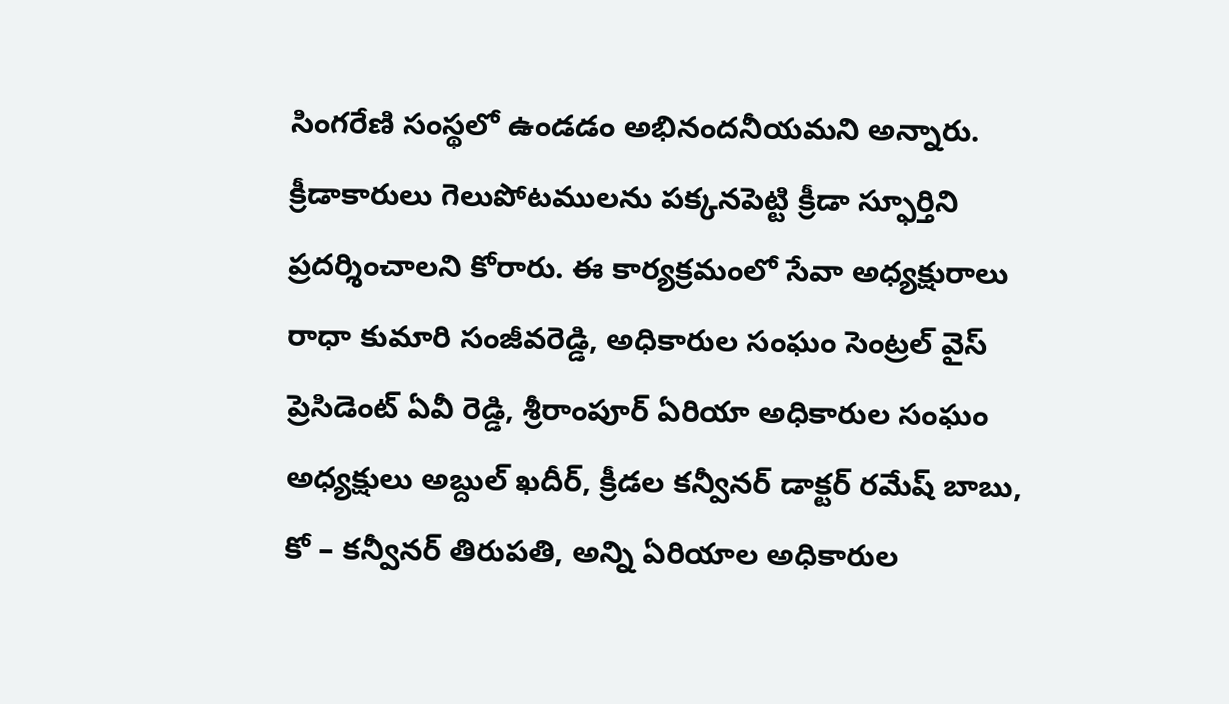సింగరేణి సంస్థలో ఉండడం అభినందనీయమని అన్నారు. క్రీడాకారులు గెలుపోటములను పక్కనపెట్టి క్రీడా స్ఫూర్తిని ప్రదర్శించాలని కోరారు. ఈ కార్యక్రమంలో సేవా అధ్యక్షురాలు రాధా కుమారి సంజీవరెడ్డి, అధికారుల సంఘం సెంట్రల్ వైస్ ప్రెసిడెంట్ ఏవీ రెడ్డి, శ్రీరాంపూర్ ఏరియా అధికారుల సంఘం అధ్యక్షులు అబ్దుల్ ఖదీర్, క్రీడల కన్వీనర్ డాక్టర్ రమేష్ బాబు, కో – కన్వీనర్ తిరుపతి, అన్ని ఏరియాల అధికారుల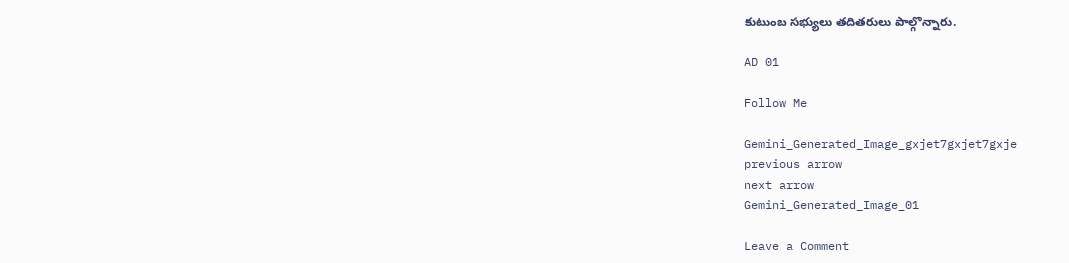కుటుంబ సభ్యులు తదితరులు పాల్గొన్నారు.

AD 01

Follow Me

Gemini_Generated_Image_gxjet7gxjet7gxje
previous arrow
next arrow
Gemini_Generated_Image_01

Leave a Comment